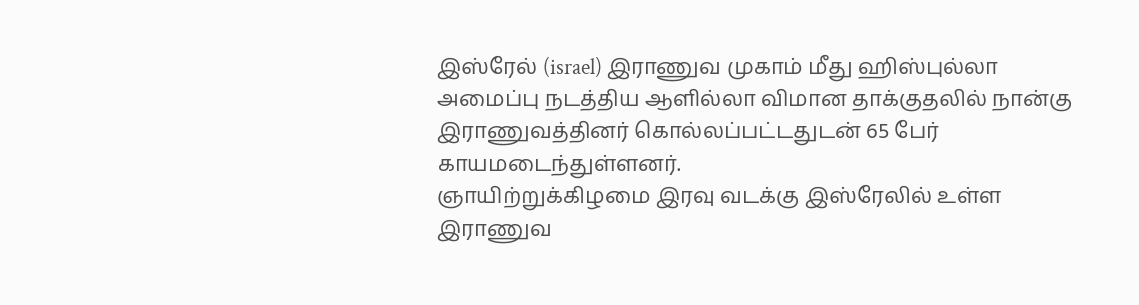இஸ்ரேல் (israel) இராணுவ முகாம் மீது ஹிஸ்புல்லா அமைப்பு நடத்திய ஆளில்லா விமான தாக்குதலில் நான்கு இராணுவத்தினர் கொல்லப்பட்டதுடன் 65 பேர் காயமடைந்துள்ளனர்.
ஞாயிற்றுக்கிழமை இரவு வடக்கு இஸ்ரேலில் உள்ள இராணுவ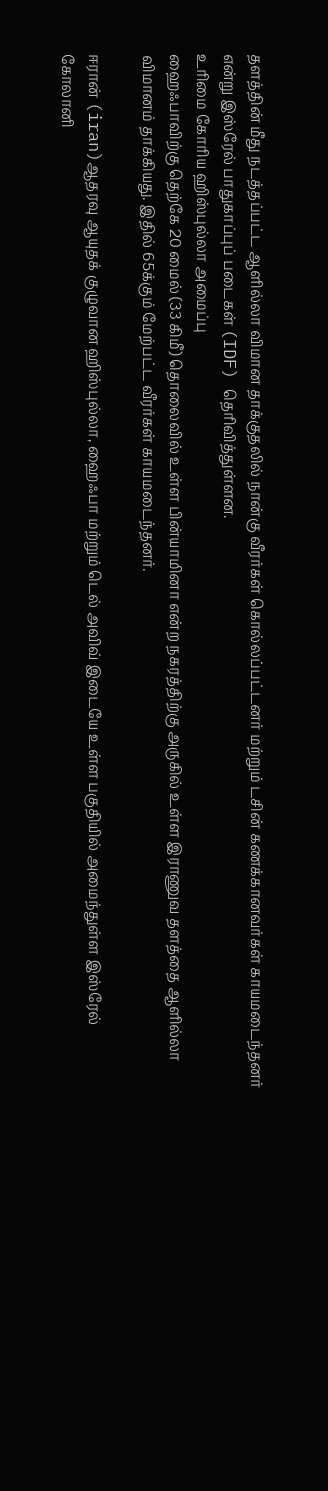தளத்தின் மீது நடத்தப்பட்ட ஆளில்லா விமான தாக்குதலில் நான்கு வீரர்கள் கொல்லப்பட்டனர் மற்றும் டசின் கணக்கானவர்கள் காயமடைந்தனர் என்று இஸ்ரேல் பாதுகாப்புப் படைகள் (IDF) தெரிவித்துள்ளன.
உரிமை கோரிய ஹிஸ்புல்லா அமைப்பு
ஹைஃபாவிற்கு தெற்கே 20 மைல் (33 கிமீ) தொலைவில் உள்ள பின்யாமினா என்ற நகரத்திற்கு அருகில் உள்ள இராணுவ தளத்தை ஆளில்லா விமானம் தாக்கியது. இதில் 65க்கும் மேற்பட்ட வீரர்கள் காயமடைந்தனர்.

ஈரான் (iran)ஆதரவு ஆயுதக் குழுவான ஹிஸ்புல்லா, ஹைஃபா மற்றும் டெல் அவிவ் இடையே உள்ள பகுதியில் அமைந்துள்ள இஸ்ரேல் கோலானி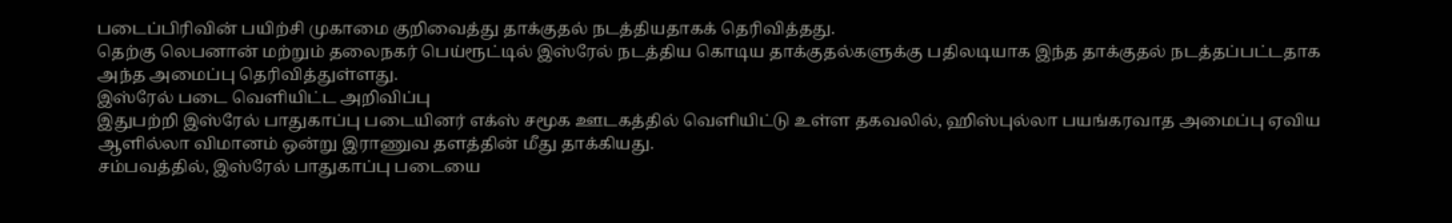படைப்பிரிவின் பயிற்சி முகாமை குறிவைத்து தாக்குதல் நடத்தியதாகக் தெரிவித்தது.
தெற்கு லெபனான் மற்றும் தலைநகர் பெய்ரூட்டில் இஸ்ரேல் நடத்திய கொடிய தாக்குதல்களுக்கு பதிலடியாக இந்த தாக்குதல் நடத்தப்பட்டதாக அந்த அமைப்பு தெரிவித்துள்ளது.
இஸ்ரேல் படை வெளியிட்ட அறிவிப்பு
இதுபற்றி இஸ்ரேல் பாதுகாப்பு படையினர் எக்ஸ் சமூக ஊடகத்தில் வெளியிட்டு உள்ள தகவலில், ஹிஸ்புல்லா பயங்கரவாத அமைப்பு ஏவிய ஆளில்லா விமானம் ஒன்று இராணுவ தளத்தின் மீது தாக்கியது.
சம்பவத்தில், இஸ்ரேல் பாதுகாப்பு படையை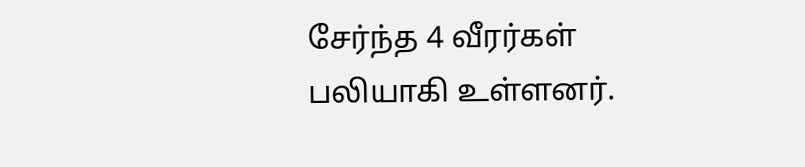சேர்ந்த 4 வீரர்கள் பலியாகி உள்ளனர்.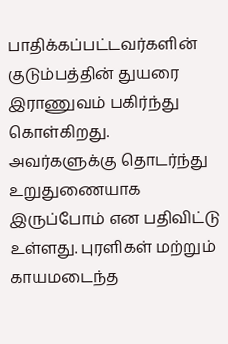பாதிக்கப்பட்டவர்களின் குடும்பத்தின் துயரை இராணுவம் பகிர்ந்து கொள்கிறது.
அவர்களுக்கு தொடர்ந்து உறுதுணையாக இருப்போம் என பதிவிட்டு உள்ளது. புரளிகள் மற்றும் காயமடைந்த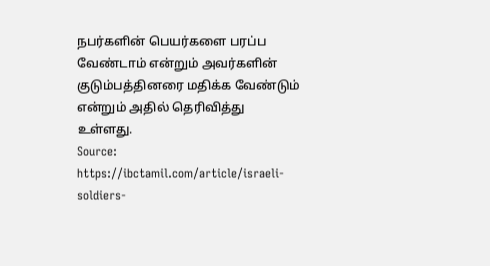நபர்களின் பெயர்களை பரப்ப வேண்டாம் என்றும் அவர்களின் குடும்பத்தினரை மதிக்க வேண்டும் என்றும் அதில் தெரிவித்து உள்ளது.
Source: https://ibctamil.com/article/israeli-soldiers-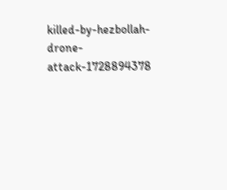killed-by-hezbollah-drone-attack-1728894378